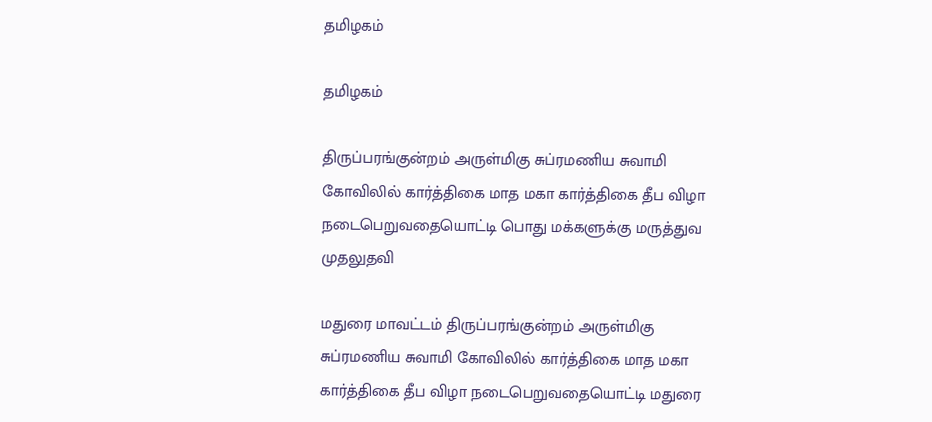தமிழகம்

தமிழகம்

திருப்பரங்குன்றம் அருள்மிகு சுப்ரமணிய சுவாமி கோவிலில் கார்த்திகை மாத மகா கார்த்திகை தீப விழா நடைபெறுவதையொட்டி பொது மக்களுக்கு மருத்துவ முதலுதவி

மதுரை மாவட்டம் திருப்பரங்குன்றம் அருள்மிகு சுப்ரமணிய சுவாமி கோவிலில் கார்த்திகை மாத மகா கார்த்திகை தீப விழா நடைபெறுவதையொட்டி மதுரை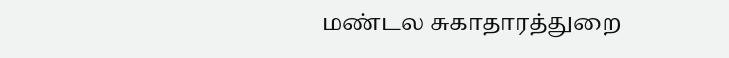மண்டல சுகாதாரத்துறை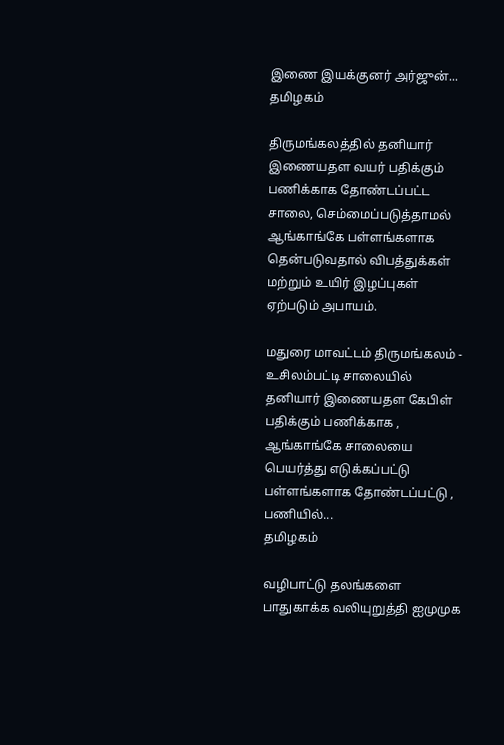இணை இயக்குனர் அர்ஜுன்...
தமிழகம்

திருமங்கலத்தில் தனியார் இணையதள வயர் பதிக்கும் பணிக்காக தோண்டப்பட்ட சாலை, செம்மைப்படுத்தாமல் ஆங்காங்கே பள்ளங்களாக தென்படுவதால் விபத்துக்கள் மற்றும் உயிர் இழப்புகள் ஏற்படும் அபாயம்.

மதுரை மாவட்டம் திருமங்கலம் - உசிலம்பட்டி சாலையில் தனியார் இணையதள கேபிள் பதிக்கும் பணிக்காக , ஆங்காங்கே சாலையை பெயர்த்து எடுக்கப்பட்டு பள்ளங்களாக தோண்டப்பட்டு , பணியில்...
தமிழகம்

வழிபாட்டு தலங்களை பாதுகாக்க வலியுறுத்தி ஐமுமுக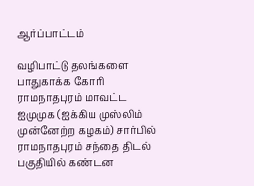ஆர்ப்பாட்டம்

வழிபாட்டு தலங்களை பாதுகாக்க கோரி ராமநாதபுரம் மாவட்ட ஐமுமுக (ஐக்கிய முஸ்லிம் முன்னேற்ற கழகம்) சார்பில் ராமநாதபுரம் சந்தை திடல் பகுதியில் கண்டன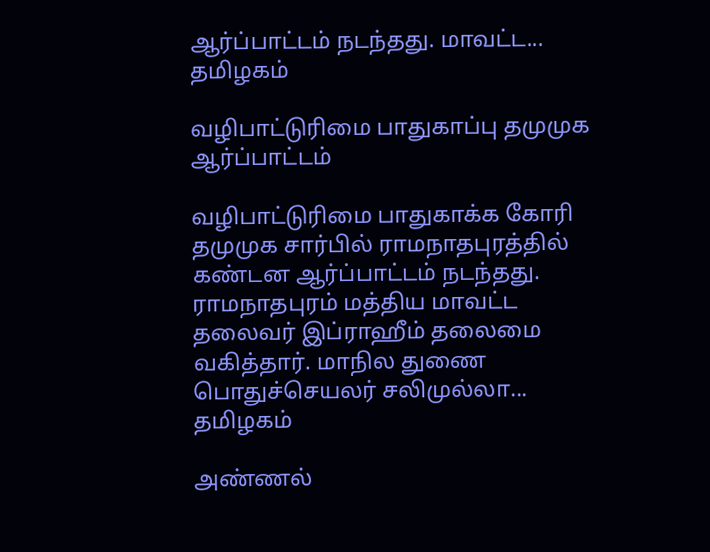ஆர்ப்பாட்டம் நடந்தது. மாவட்ட...
தமிழகம்

வழிபாட்டுரிமை பாதுகாப்பு தமுமுக ஆர்ப்பாட்டம்

வழிபாட்டுரிமை பாதுகாக்க கோரி தமுமுக சார்பில் ராமநாதபுரத்தில் கண்டன ஆர்ப்பாட்டம் நடந்தது. ராமநாதபுரம் மத்திய மாவட்ட தலைவர் இப்ராஹீம் தலைமை வகித்தார். மாநில துணை பொதுச்செயலர் சலிமுல்லா...
தமிழகம்

அண்ணல்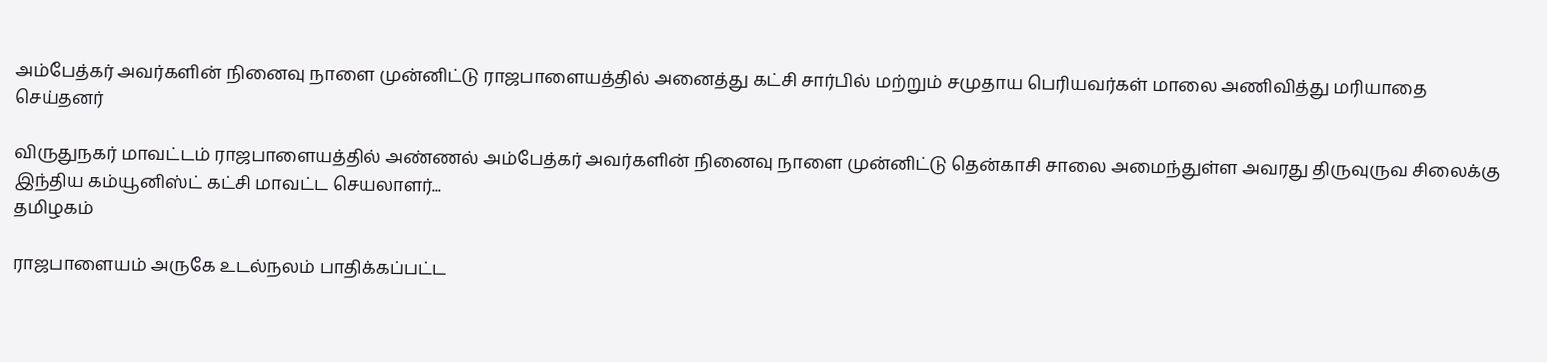அம்பேத்கர் அவர்களின் நினைவு நாளை முன்னிட்டு ராஜபாளையத்தில் அனைத்து கட்சி சார்பில் மற்றும் சமுதாய பெரியவர்கள் மாலை அணிவித்து மரியாதை செய்தனர்

விருதுநகர் மாவட்டம் ராஜபாளையத்தில் அண்ணல் அம்பேத்கர் அவர்களின் நினைவு நாளை முன்னிட்டு தென்காசி சாலை அமைந்துள்ள அவரது திருவுருவ சிலைக்கு இந்திய கம்யூனிஸ்ட் கட்சி மாவட்ட செயலாளர்...
தமிழகம்

ராஜபாளையம் அருகே உடல்நலம் பாதிக்கப்பட்ட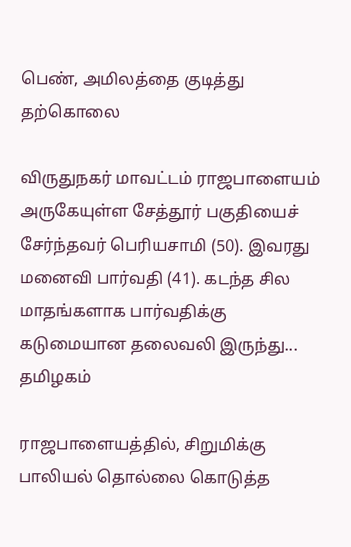பெண், அமிலத்தை குடித்து தற்கொலை

விருதுநகர் மாவட்டம் ராஜபாளையம் அருகேயுள்ள சேத்தூர் பகுதியைச் சேர்ந்தவர் பெரியசாமி (50). இவரது மனைவி பார்வதி (41). கடந்த சில மாதங்களாக பார்வதிக்கு கடுமையான தலைவலி இருந்து...
தமிழகம்

ராஜபாளையத்தில், சிறுமிக்கு பாலியல் தொல்லை கொடுத்த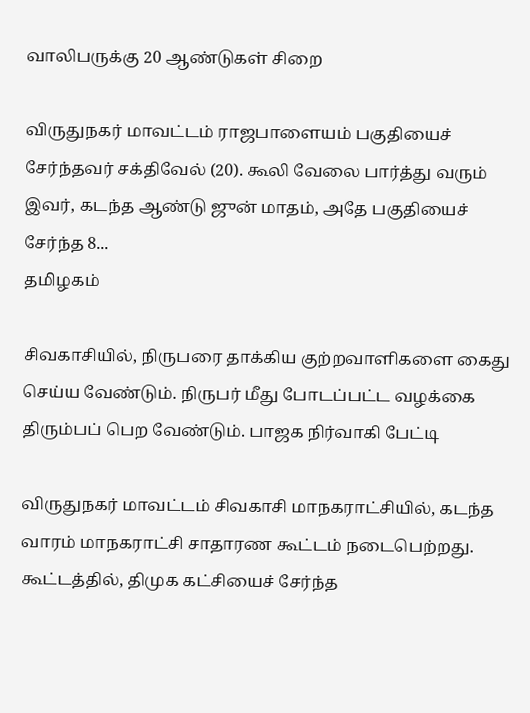வாலிபருக்கு 20 ஆண்டுகள் சிறை

விருதுநகர் மாவட்டம் ராஜபாளையம் பகுதியைச் சேர்ந்தவர் சக்திவேல் (20). கூலி வேலை பார்த்து வரும் இவர், கடந்த ஆண்டு ஜுன் மாதம், அதே பகுதியைச் சேர்ந்த 8...
தமிழகம்

சிவகாசியில், நிருபரை தாக்கிய குற்றவாளிகளை கைது செய்ய வேண்டும். நிருபர் மீது போடப்பட்ட வழக்கை திரும்பப் பெற வேண்டும். பாஜக நிர்வாகி பேட்டி

விருதுநகர் மாவட்டம் சிவகாசி மாநகராட்சியில், கடந்த வாரம் மாநகராட்சி சாதாரண கூட்டம் நடைபெற்றது. கூட்டத்தில், திமுக கட்சியைச் சேர்ந்த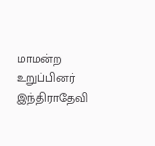மாமன்ற உறுப்பினர் இந்திராதேவி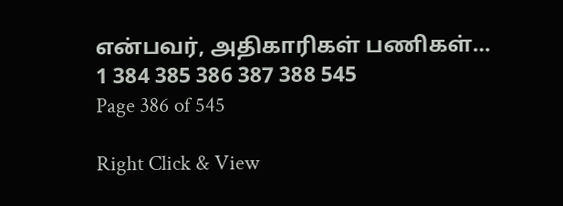என்பவர், அதிகாரிகள் பணிகள்...
1 384 385 386 387 388 545
Page 386 of 545

Right Click & View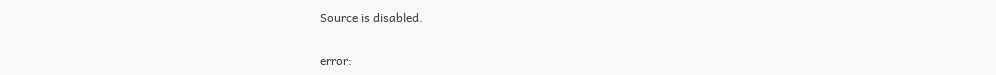Source is disabled.

error: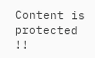Content is protected !!